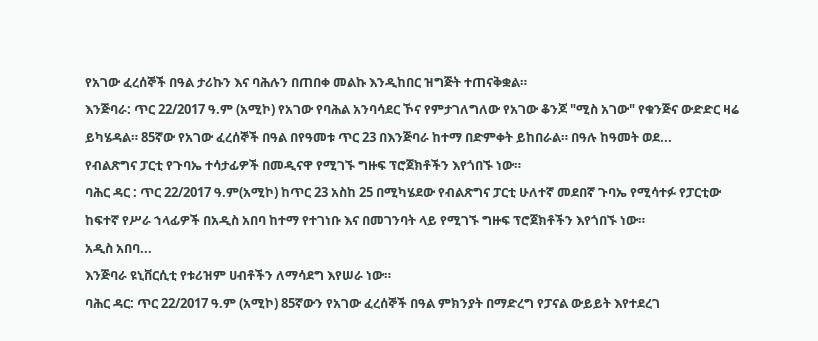የአገው ፈረሰኞች በዓል ታሪኩን እና ባሕሉን በጠበቀ መልኩ እንዲከበር ዝግጅት ተጠናቅቋል።
እንጅባራ: ጥር 22/2017 ዓ.ም (አሚኮ) የአገው የባሕል አንባሳደር ኾና የምታገለግለው የአገው ቆንጆ "ሚስ አገው" የቁንጅና ውድድር ዛሬ ይካሄዳል። 85ኛው የአገው ፈረሰኞች በዓል በየዓመቱ ጥር 23 በእንጅባራ ከተማ በድምቀት ይከበራል። በዓሉ ከዓመት ወደ...
የብልጽግና ፓርቲ የጉባኤ ተሳታፊዎች በመዲናዋ የሚገኙ ግዙፍ ፕሮጀክቶችን እየጎበኙ ነው።
ባሕር ዳር : ጥር 22/2017 ዓ.ም(አሚኮ) ከጥር 23 አስከ 25 በሚካሄደው የብልጽግና ፓርቲ ሁለተኛ መደበኛ ጉባኤ የሚሳተፉ የፓርቲው ከፍተኛ የሥራ ኀላፊዎች በአዲስ አበባ ከተማ የተገነቡ እና በመገንባት ላይ የሚገኙ ግዙፍ ፕሮጀክቶችን እየጎበኙ ነው።
አዲስ አበባ...
እንጅባራ ዩኒቨርሲቲ የቱሪዝም ሀብቶችን ለማሳደግ እየሠራ ነው።
ባሕር ዳር: ጥር 22/2017 ዓ.ም (አሚኮ) 85ኛውን የአገው ፈረሰኞች በዓል ምክንያት በማድረግ የፓናል ውይይት እየተደረገ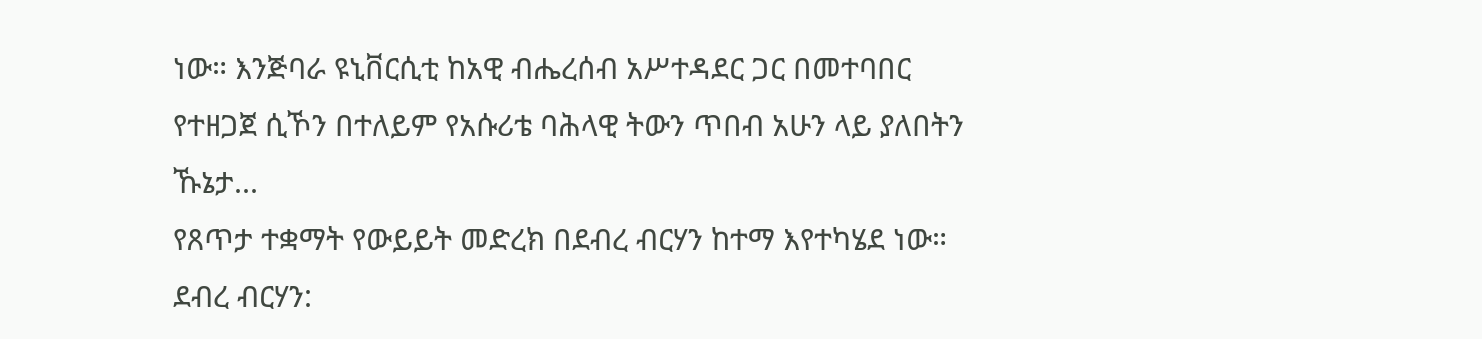ነው። እንጅባራ ዩኒቨርሲቲ ከአዊ ብሔረሰብ አሥተዳደር ጋር በመተባበር የተዘጋጀ ሲኾን በተለይም የአሱሪቴ ባሕላዊ ትውን ጥበብ አሁን ላይ ያለበትን ኹኔታ...
የጸጥታ ተቋማት የውይይት መድረክ በደብረ ብርሃን ከተማ እየተካሄደ ነው።
ደብረ ብርሃን: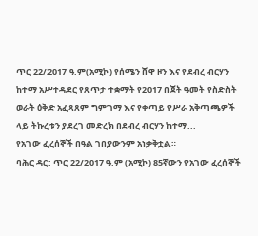ጥር 22/2017 ዓ.ም(አሚኮ) የሰሜን ሸዋ ዞን እና የደብረ ብርሃን ከተማ አሥተዳደር የጸጥታ ተቋማት የ2017 በጀት ዓመት የስድስት ወራት ዕቅድ አፈጻጸም ግምገማ እና የቀጣይ የሥራ አቅጣጫዎች ላይ ትኩረቱን ያደረገ መድረክ በደብረ ብርሃን ከተማ...
የአገው ፈረሰኞች በዓል ገበያውንም አነቃቅቷል።
ባሕር ዳር: ጥር 22/2017 ዓ.ም (አሚኮ) 85ኛውን የአገው ፈረሰኞች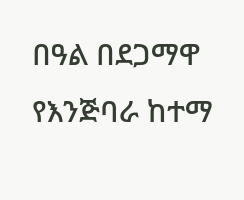በዓል በደጋማዋ የእንጅባራ ከተማ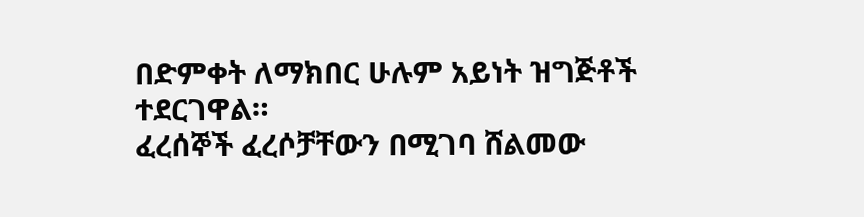በድምቀት ለማክበር ሁሉም አይነት ዝግጅቶች ተደርገዋል።
ፈረሰኞች ፈረሶቻቸውን በሚገባ ሸልመው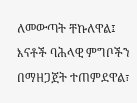ለመውጣት ቸኩለዋል፤ እናቶች ባሕላዊ ምግቦችን በማዘጋጀት ተጠምደዋል፣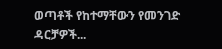ወጣቶች የከተማቸውን የመንገድ ዳርቻዎች...